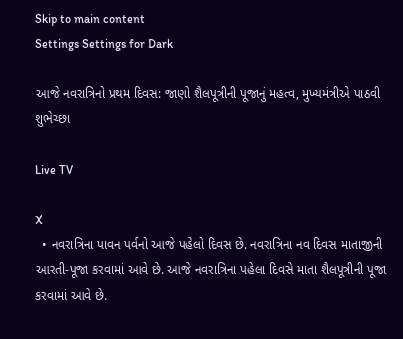Skip to main content
Settings Settings for Dark

આજે નવરાત્રિનો પ્રથમ દિવસ: જાણો શૈલપૂત્રીની પૂજાનું મહત્વ, મુખ્યમંત્રીએ પાઠવી શુભેચ્છા

Live TV

X
  • નવરાત્રિના પાવન પર્વનો આજે પહેલો દિવસ છે. નવરાત્રિના નવ દિવસ માતાજીની આરતી-પૂજા કરવામાં આવે છે. આજે નવરાત્રિના પહેલા દિવસે માતા શૈલપૂત્રીની પૂજા કરવામાં આવે છે.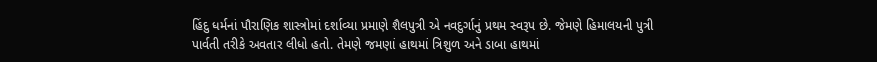હિંદુ ધર્મનાં પૌરાણિક શાસ્ત્રોમાં દર્શાવ્યા પ્રમાણે શૈલપુત્રી એ નવદુર્ગાનું પ્રથમ સ્વરૂપ છે. જેમણે હિમાલયની પુત્રી પાર્વતી તરીકે અવતાર લીધો હતો. તેમણે જમણાં હાથમાં ત્રિશુળ અને ડાબા હાથમાં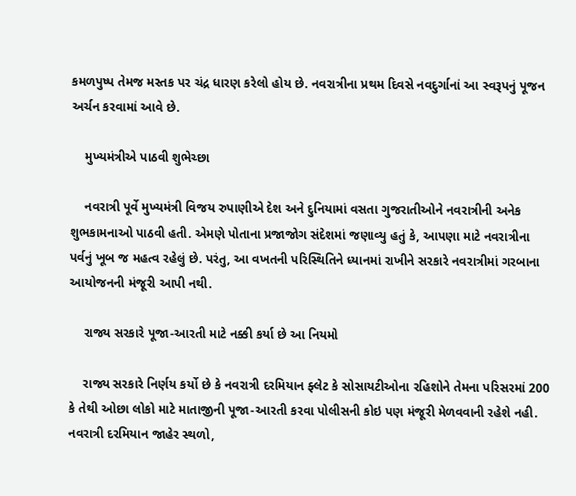કમળપુષ્પ તેમજ મસ્તક પર ચંદ્ર ધારણ કરેલો હોય છે. નવરાત્રીના પ્રથમ દિવસે નવદુર્ગાનાં આ સ્વરૂપનું પૂજન અર્ચન કરવામાં આવે છે.

    મુખ્યમંત્રીએ પાઠવી શુભેચ્છા

    નવરાત્રી પૂર્વે મુખ્યમંત્રી વિજય રુપાણીએ દેશ અને દુનિયામાં વસતા ગુજરાતીઓને નવરાત્રીની અનેક શુભકામનાઓ પાઠવી હતી. એમણે પોતાના પ્રજાજોગ સંદેશમાં જણાવ્યુ હતું કે, આપણા માટે નવરાત્રીના પર્વનું ખૂબ જ મહત્વ રહેલું છે. પરંતુ, આ વખતની પરિસ્થિતિને ધ્યાનમાં રાખીને સરકારે નવરાત્રીમાં ગરબાના આયોજનની મંજૂરી આપી નથી.

    રાજ્ય સરકારે પૂજા-આરતી માટે નક્કી કર્યા છે આ નિયમો

    રાજ્ય સરકારે નિર્ણય કર્યો છે કે નવરાત્રી દરમિયાન ફ્લેટ કે સોસાયટીઓના રહિશોને તેમના પરિસરમાં 200 કે તેથી ઓછા લોકો માટે માતાજીની પૂજા-આરતી કરવા પોલીસની કોઇ પણ મંજૂરી મેળવવાની રહેશે નહી. નવરાત્રી દરમિયાન જાહેર સ્થળો,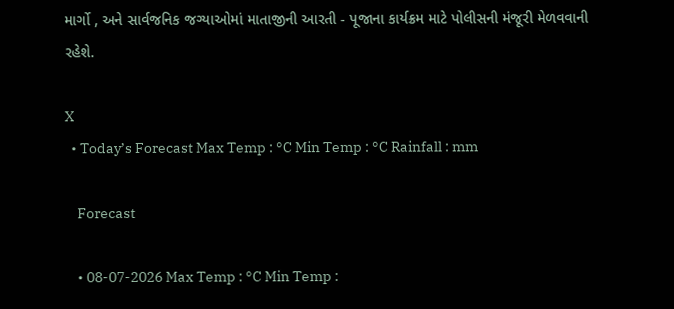માર્ગો , અને સાર્વજનિક જગ્યાઓમાં માતાજીની આરતી - પૂજાના કાર્યક્રમ માટે પોલીસની મંજૂરી મેળવવાની રહેશે.

X
  • Today’s Forecast Max Temp : °C Min Temp : °C Rainfall : mm

    Forecast

    • 08-07-2026 Max Temp : °C Min Temp :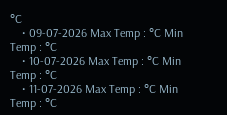°C
    • 09-07-2026 Max Temp : °C Min Temp : °C
    • 10-07-2026 Max Temp : °C Min Temp : °C
    • 11-07-2026 Max Temp : °C Min Temp : °C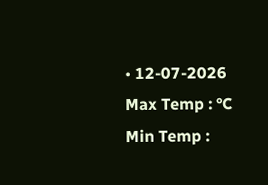• 12-07-2026 Max Temp : °C Min Temp :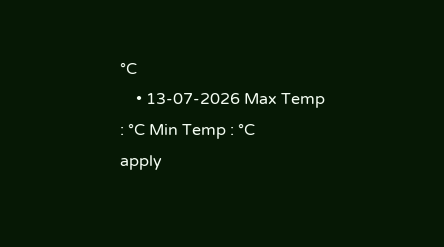°C
    • 13-07-2026 Max Temp : °C Min Temp : °C
apply